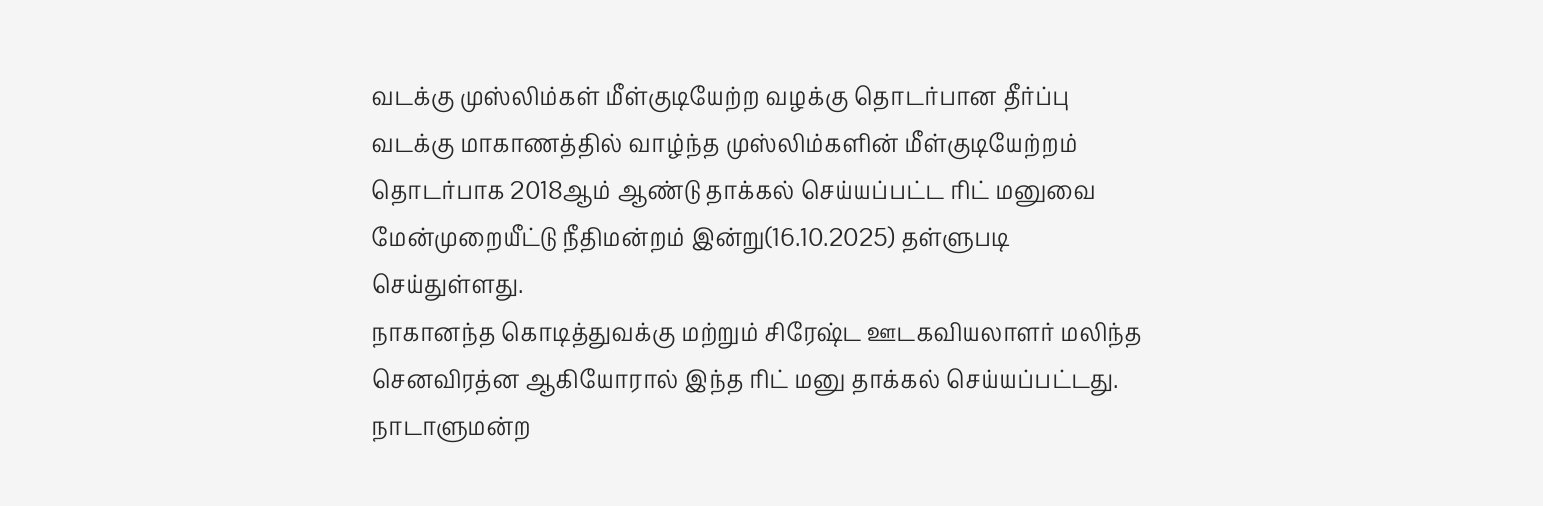வடக்கு முஸ்லிம்கள் மீள்குடியேற்ற வழக்கு தொடர்பான தீர்ப்பு
வடக்கு மாகாணத்தில் வாழ்ந்த முஸ்லிம்களின் மீள்குடியேற்றம் தொடர்பாக 2018ஆம் ஆண்டு தாக்கல் செய்யப்பட்ட ரிட் மனுவை மேன்முறையீட்டு நீதிமன்றம் இன்று(16.10.2025) தள்ளுபடி செய்துள்ளது.
நாகானந்த கொடித்துவக்கு மற்றும் சிரேஷ்ட ஊடகவியலாளர் மலிந்த செனவிரத்ன ஆகியோரால் இந்த ரிட் மனு தாக்கல் செய்யப்பட்டது.
நாடாளுமன்ற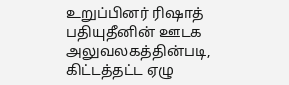உறுப்பினர் ரிஷாத் பதியுதீனின் ஊடக அலுவலகத்தின்படி, கிட்டத்தட்ட ஏழு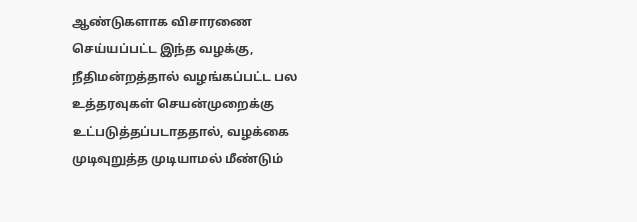ஆண்டுகளாக விசாரணை செய்யப்பட்ட இந்த வழக்கு, நீதிமன்றத்தால் வழங்கப்பட்ட பல உத்தரவுகள் செயன்முறைக்கு உட்படுத்தப்படாததால், வழக்கை முடிவுறுத்த முடியாமல் மீண்டும்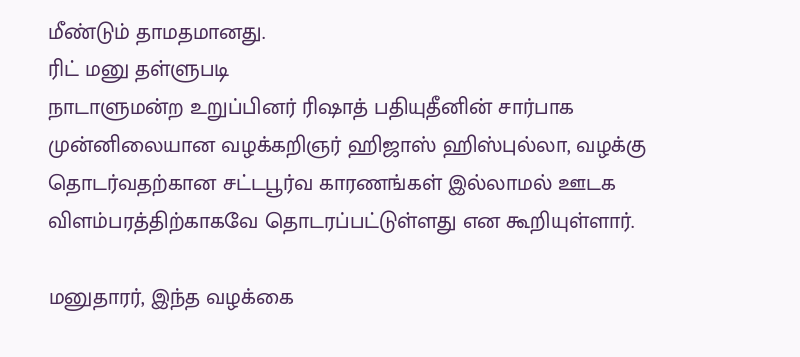மீண்டும் தாமதமானது.
ரிட் மனு தள்ளுபடி
நாடாளுமன்ற உறுப்பினர் ரிஷாத் பதியுதீனின் சார்பாக முன்னிலையான வழக்கறிஞர் ஹிஜாஸ் ஹிஸ்புல்லா, வழக்கு தொடர்வதற்கான சட்டபூர்வ காரணங்கள் இல்லாமல் ஊடக விளம்பரத்திற்காகவே தொடரப்பட்டுள்ளது என கூறியுள்ளார்.

மனுதாரர், இந்த வழக்கை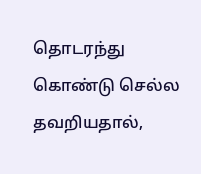தொடரந்து கொண்டு செல்ல தவறியதால்,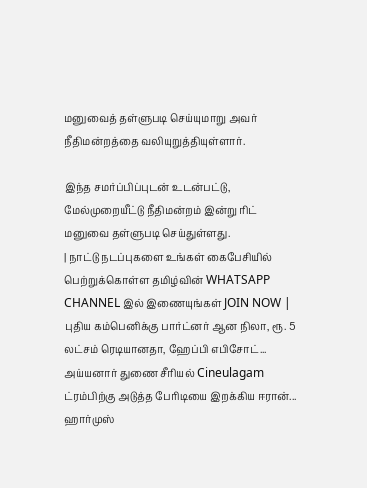மனுவைத் தள்ளுபடி செய்யுமாறு அவர் நீதிமன்றத்தை வலியுறுத்தியுள்ளார்.

இந்த சமர்ப்பிப்புடன் உடன்பட்டு, மேல்முறையீட்டு நீதிமன்றம் இன்று ரிட் மனுவை தள்ளுபடி செய்துள்ளது.
| நாட்டு நடப்புகளை உங்கள் கைபேசியில் பெற்றுக்கொள்ள தமிழ்வின் WHATSAPP CHANNEL இல் இணையுங்கள் JOIN NOW |
புதிய கம்பெனிக்கு பார்ட்னர் ஆன நிலா, ரூ. 5 லட்சம் ரெடியானதா, ஹேப்பி எபிசோட்... அய்யனார் துணை சீரியல் Cineulagam
ட்ரம்பிற்கு அடுத்த பேரிடியை இறக்கிய ஈரான்... ஹார்முஸ்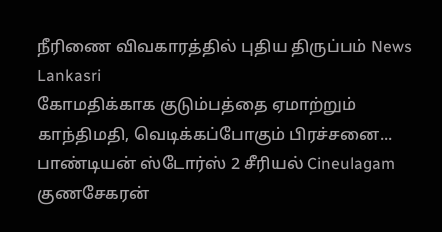நீரிணை விவகாரத்தில் புதிய திருப்பம் News Lankasri
கோமதிக்காக குடும்பத்தை ஏமாற்றும் காந்திமதி, வெடிக்கப்போகும் பிரச்சனை... பாண்டியன் ஸ்டோர்ஸ் 2 சீரியல் Cineulagam
குணசேகரன்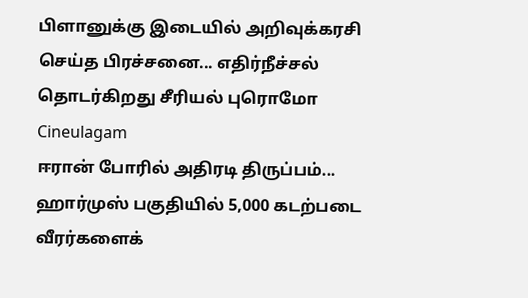பிளானுக்கு இடையில் அறிவுக்கரசி செய்த பிரச்சனை... எதிர்நீச்சல் தொடர்கிறது சீரியல் புரொமோ Cineulagam
ஈரான் போரில் அதிரடி திருப்பம்... ஹார்முஸ் பகுதியில் 5,000 கடற்படை வீரர்களைக்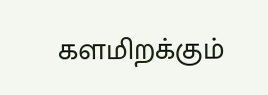களமிறக்கும்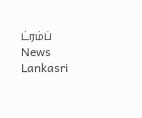ட்ரம்ப் News Lankasri